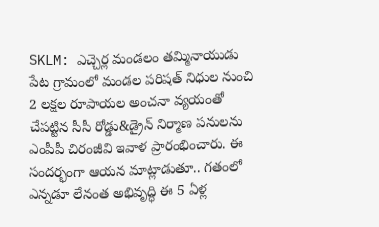SKLM: ఎచ్చెర్ల మండలం తమ్మినాయుడు పేట గ్రామంలో మండల పరిషత్ నిధుల నుంచి 2 లక్షల రూపాయల అంచనా వ్యయంతో చేపట్టిన సీసీ రోడ్డు&డ్రైన్ నిర్మాణ పనులను ఎంపీపీ చిరంజీవి ఇవాళ ప్రారంభించారు. ఈ సందర్భంగా ఆయన మాట్లాడుతూ.. గతంలో ఎన్నడూ లేనంత అభివృద్ధి ఈ 5 ఏళ్ల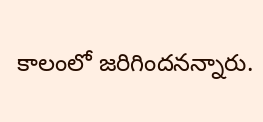కాలంలో జరిగిందనన్నారు.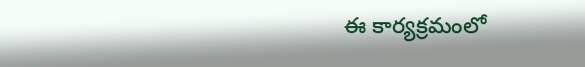ఈ కార్యక్రమంలో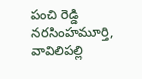పంచి రెడ్డి నరసింహమూర్తి, వావిలిపల్లి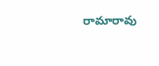రామారావు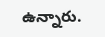ఉన్నారు.